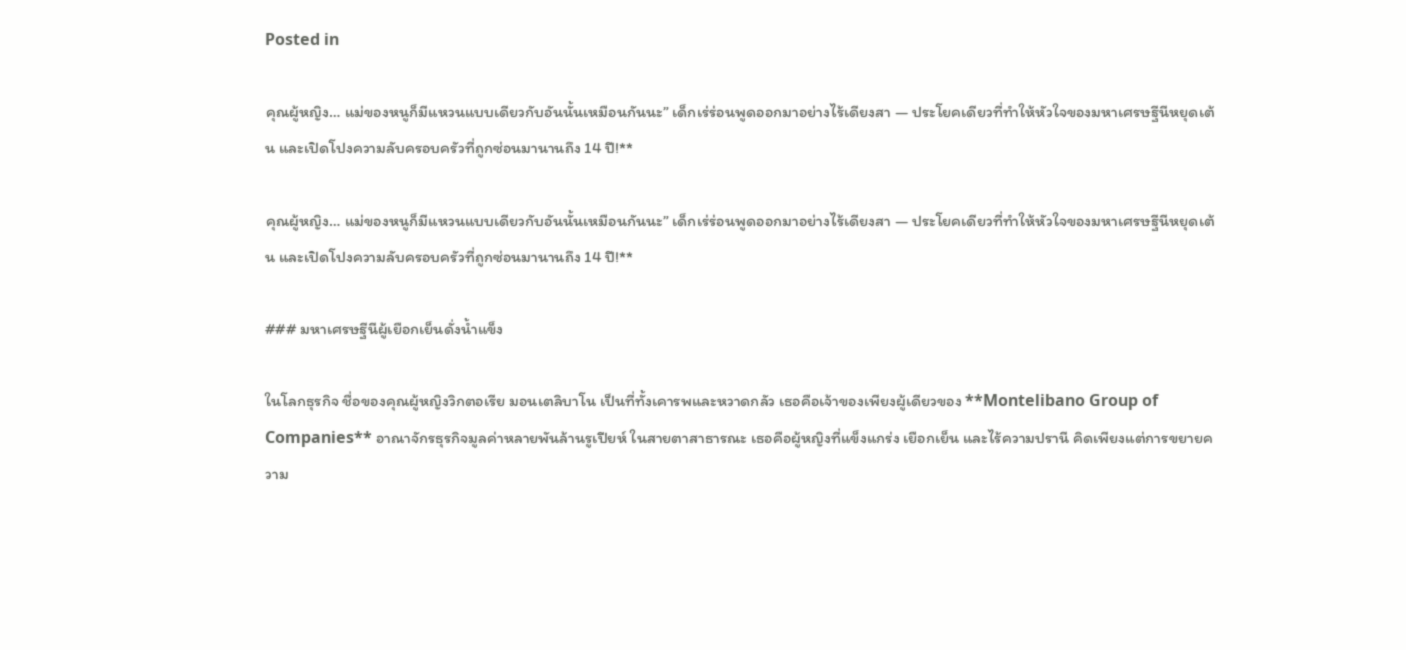Posted in

คุณผู้หญิง… แม่ของหนูก็มีแหวนแบบเดียวกับอันนั้นเหมือนกันนะ” เด็กเร่ร่อนพูดออกมาอย่างไร้เดียงสา — ประโยคเดียวที่ทำให้หัวใจของมหาเศรษฐีนีหยุดเต้น และเปิดโปงความลับครอบครัวที่ถูกซ่อนมานานถึง 14 ปี!**

คุณผู้หญิง… แม่ของหนูก็มีแหวนแบบเดียวกับอันนั้นเหมือนกันนะ” เด็กเร่ร่อนพูดออกมาอย่างไร้เดียงสา — ประโยคเดียวที่ทำให้หัวใจของมหาเศรษฐีนีหยุดเต้น และเปิดโปงความลับครอบครัวที่ถูกซ่อนมานานถึง 14 ปี!**

### มหาเศรษฐีนีผู้เยือกเย็นดั่งน้ำแข็ง

ในโลกธุรกิจ ชื่อของคุณผู้หญิงวิกตอเรีย มอนเตลิบาโน เป็นที่ทั้งเคารพและหวาดกลัว เธอคือเจ้าของเพียงผู้เดียวของ **Montelibano Group of Companies** อาณาจักรธุรกิจมูลค่าหลายพันล้านรูเปียห์ ในสายตาสาธารณะ เธอคือผู้หญิงที่แข็งแกร่ง เยือกเย็น และไร้ความปรานี คิดเพียงแต่การขยายความ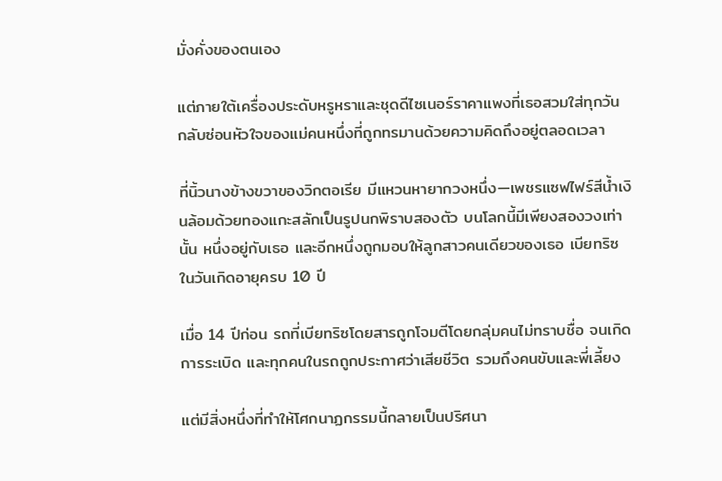มั่งคั่งของตนเอง

แต่ภายใต้เครื่องประดับหรูหราและชุดดีไซเนอร์ราคาแพงที่เธอสวมใส่ทุกวัน กลับซ่อนหัวใจของแม่คนหนึ่งที่ถูกทรมานด้วยความคิดถึงอยู่ตลอดเวลา

ที่นิ้วนางข้างขวาของวิกตอเรีย มีแหวนหายากวงหนึ่ง—เพชรแซฟไฟร์สีน้ำเงินล้อมด้วยทองแกะสลักเป็นรูปนกพิราบสองตัว บนโลกนี้มีเพียงสองวงเท่านั้น หนึ่งอยู่กับเธอ และอีกหนึ่งถูกมอบให้ลูกสาวคนเดียวของเธอ เบียทริซ ในวันเกิดอายุครบ 10 ปี

เมื่อ 14 ปีก่อน รถที่เบียทริซโดยสารถูกโจมตีโดยกลุ่มคนไม่ทราบชื่อ จนเกิดการระเบิด และทุกคนในรถถูกประกาศว่าเสียชีวิต รวมถึงคนขับและพี่เลี้ยง

แต่มีสิ่งหนึ่งที่ทำให้โศกนาฏกรรมนี้กลายเป็นปริศนา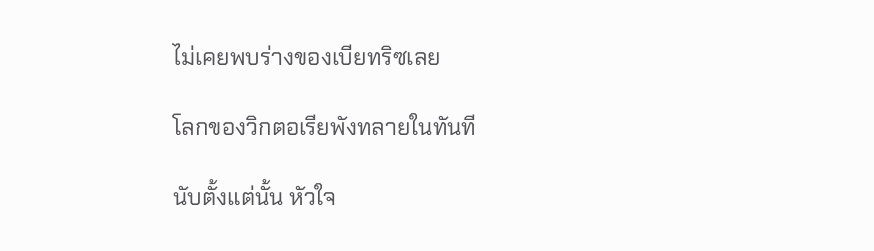ไม่เคยพบร่างของเบียทริซเลย

โลกของวิกตอเรียพังทลายในทันที

นับตั้งแต่นั้น หัวใจ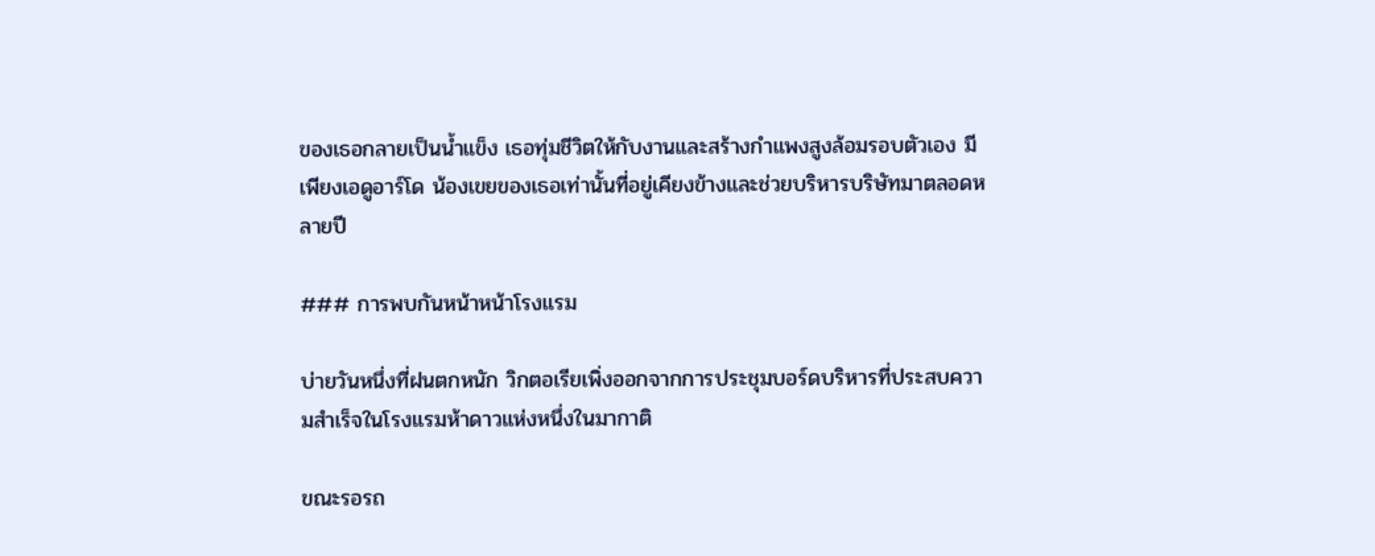ของเธอกลายเป็นน้ำแข็ง เธอทุ่มชีวิตให้กับงานและสร้างกำแพงสูงล้อมรอบตัวเอง มีเพียงเอดูอาร์โด น้องเขยของเธอเท่านั้นที่อยู่เคียงข้างและช่วยบริหารบริษัทมาตลอดหลายปี

### การพบกันหน้าหน้าโรงแรม

บ่ายวันหนึ่งที่ฝนตกหนัก วิกตอเรียเพิ่งออกจากการประชุมบอร์ดบริหารที่ประสบความสำเร็จในโรงแรมห้าดาวแห่งหนึ่งในมากาติ

ขณะรอรถ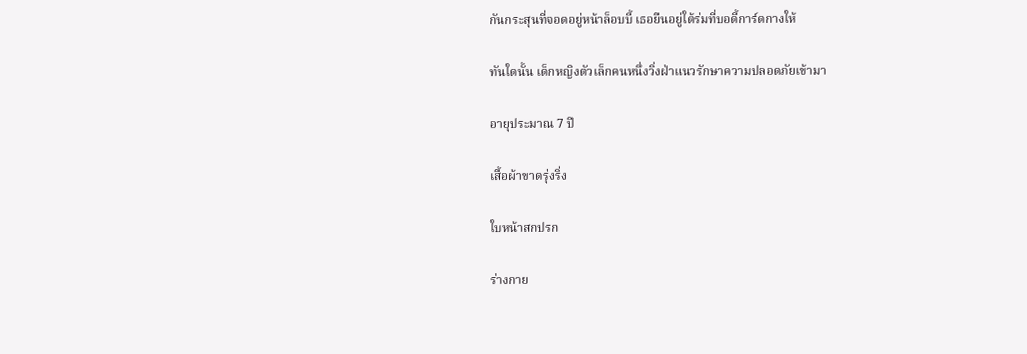กันกระสุนที่จอดอยู่หน้าล็อบบี้ เธอยืนอยู่ใต้ร่มที่บอดี้การ์ดกางให้

ทันใดนั้น เด็กหญิงตัวเล็กคนหนึ่งวิ่งฝ่าแนวรักษาความปลอดภัยเข้ามา

อายุประมาณ 7 ปี

เสื้อผ้าขาดรุ่งริ่ง

ใบหน้าสกปรก

ร่างกาย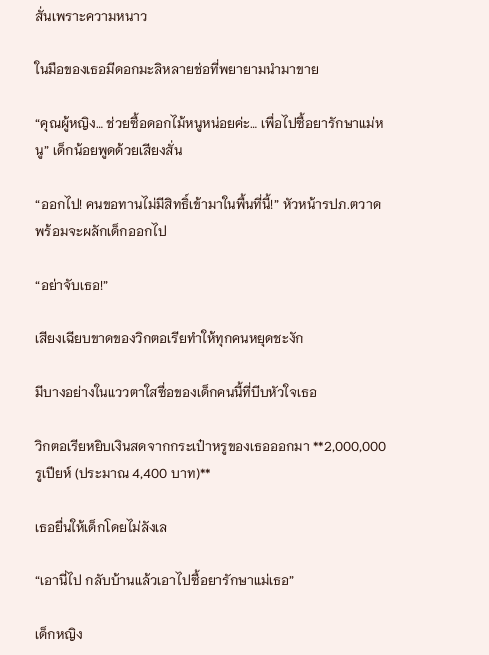สั่นเพราะความหนาว

ในมือของเธอมีดอกมะลิหลายช่อที่พยายามนำมาขาย

“คุณผู้หญิง… ช่วยซื้อดอกไม้หนูหน่อยค่ะ… เพื่อไปซื้อยารักษาแม่หนู” เด็กน้อยพูดด้วยเสียงสั่น

“ออกไป! คนขอทานไม่มีสิทธิ์เข้ามาในพื้นที่นี้!” หัวหน้ารปภ.ตวาด พร้อมจะผลักเด็กออกไป

“อย่าจับเธอ!”

เสียงเฉียบขาดของวิกตอเรียทำให้ทุกคนหยุดชะงัก

มีบางอย่างในแววตาใสซื่อของเด็กคนนี้ที่บีบหัวใจเธอ

วิกตอเรียหยิบเงินสดจากกระเป๋าหรูของเธอออกมา **2,000,000 รูเปียห์ (ประมาณ 4,400 บาท)**

เธอยื่นให้เด็กโดยไม่ลังเล

“เอานี่ไป กลับบ้านแล้วเอาไปซื้อยารักษาแม่เธอ”

เด็กหญิง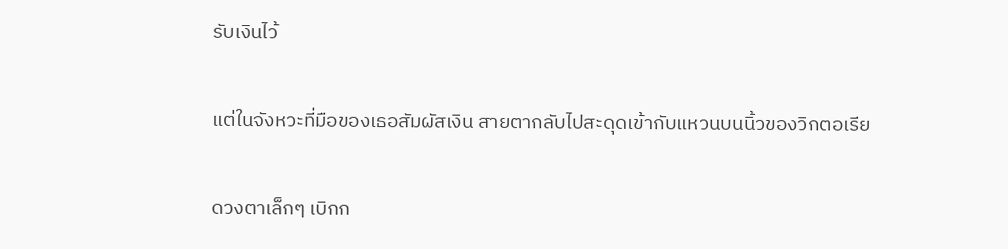รับเงินไว้

แต่ในจังหวะที่มือของเธอสัมผัสเงิน สายตากลับไปสะดุดเข้ากับแหวนบนนิ้วของวิกตอเรีย

ดวงตาเล็กๆ เบิกก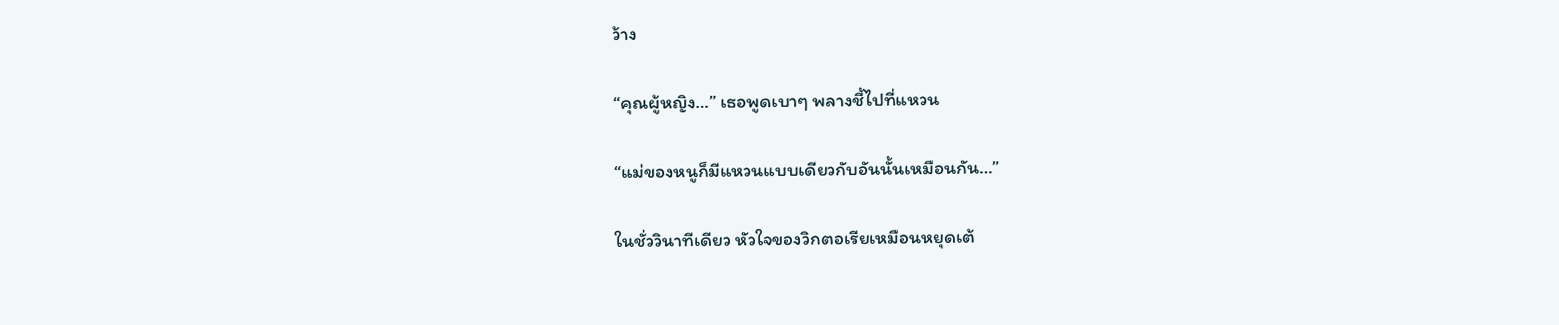ว้าง

“คุณผู้หญิง…” เธอพูดเบาๆ พลางชี้ไปที่แหวน

“แม่ของหนูก็มีแหวนแบบเดียวกับอันนั้นเหมือนกัน…”

ในชั่ววินาทีเดียว หัวใจของวิกตอเรียเหมือนหยุดเต้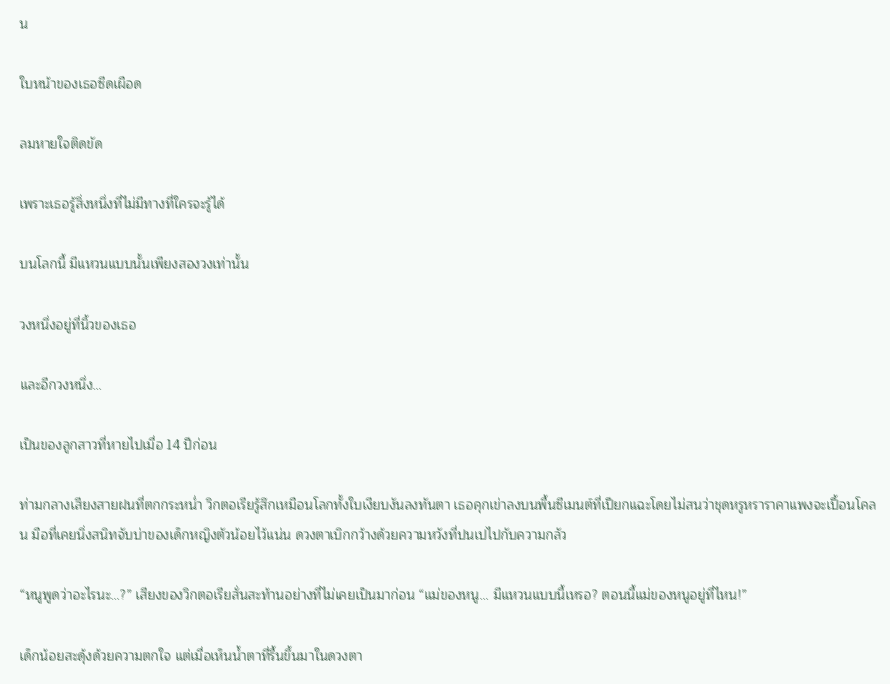น

ใบหน้าของเธอซีดเผือด

ลมหายใจติดขัด

เพราะเธอรู้สิ่งหนึ่งที่ไม่มีทางที่ใครจะรู้ได้

บนโลกนี้ มีแหวนแบบนั้นเพียงสองวงเท่านั้น

วงหนึ่งอยู่ที่นิ้วของเธอ

และอีกวงหนึ่ง…

เป็นของลูกสาวที่หายไปเมื่อ 14 ปีก่อน

ท่ามกลางเสียงสายฝนที่ตกกระหน่ำ วิกตอเรียรู้สึกเหมือนโลกทั้งใบเงียบงันลงทันตา เธอคุกเข่าลงบนพื้นซีเมนต์ที่เปียกแฉะโดยไม่สนว่าชุดหรูหราราคาแพงจะเปื้อนโคลน มือที่เคยนิ่งสนิทจับบ่าของเด็กหญิงตัวน้อยไว้แน่น ดวงตาเบิกกว้างด้วยความหวังที่ปนเปไปกับความกลัว

“หนูพูดว่าอะไรนะ…?” เสียงของวิกตอเรียสั่นสะท้านอย่างที่ไม่เคยเป็นมาก่อน “แม่ของหนู… มีแหวนแบบนี้เหรอ? ตอนนี้แม่ของหนูอยู่ที่ไหน!”

เด็กน้อยสะดุ้งด้วยความตกใจ แต่เมื่อเห็นน้ำตาที่รื้นขึ้นมาในดวงตา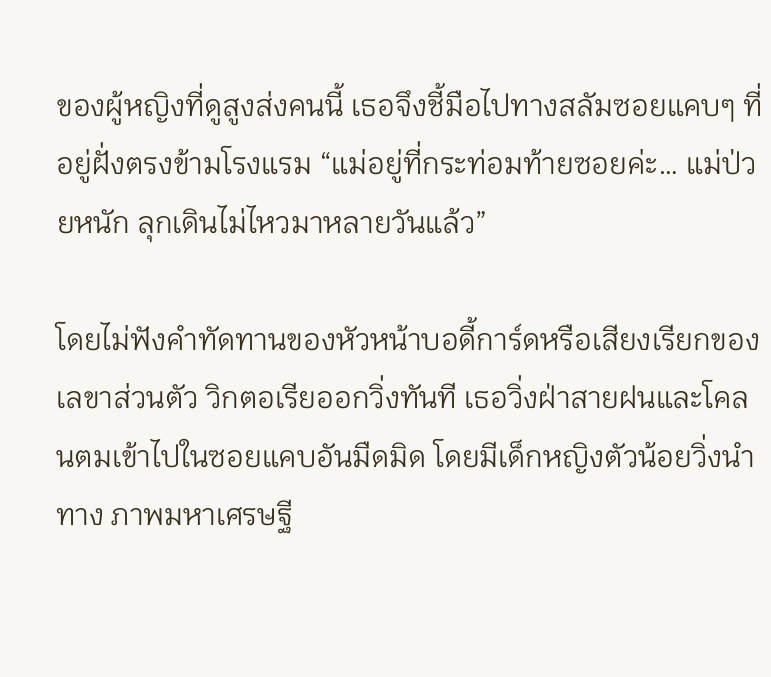ของผู้หญิงที่ดูสูงส่งคนนี้ เธอจึงชี้มือไปทางสลัมซอยแคบๆ ที่อยู่ฝั่งตรงข้ามโรงแรม “แม่อยู่ที่กระท่อมท้ายซอยค่ะ… แม่ป่วยหนัก ลุกเดินไม่ไหวมาหลายวันแล้ว”

โดยไม่ฟังคำทัดทานของหัวหน้าบอดี้การ์ดหรือเสียงเรียกของเลขาส่วนตัว วิกตอเรียออกวิ่งทันที เธอวิ่งฝ่าสายฝนและโคลนตมเข้าไปในซอยแคบอันมืดมิด โดยมีเด็กหญิงตัวน้อยวิ่งนำทาง ภาพมหาเศรษฐี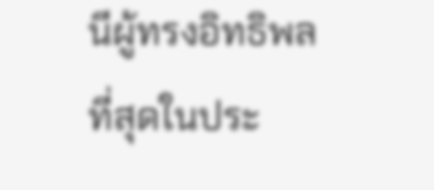นีผู้ทรงอิทธิพลที่สุดในประ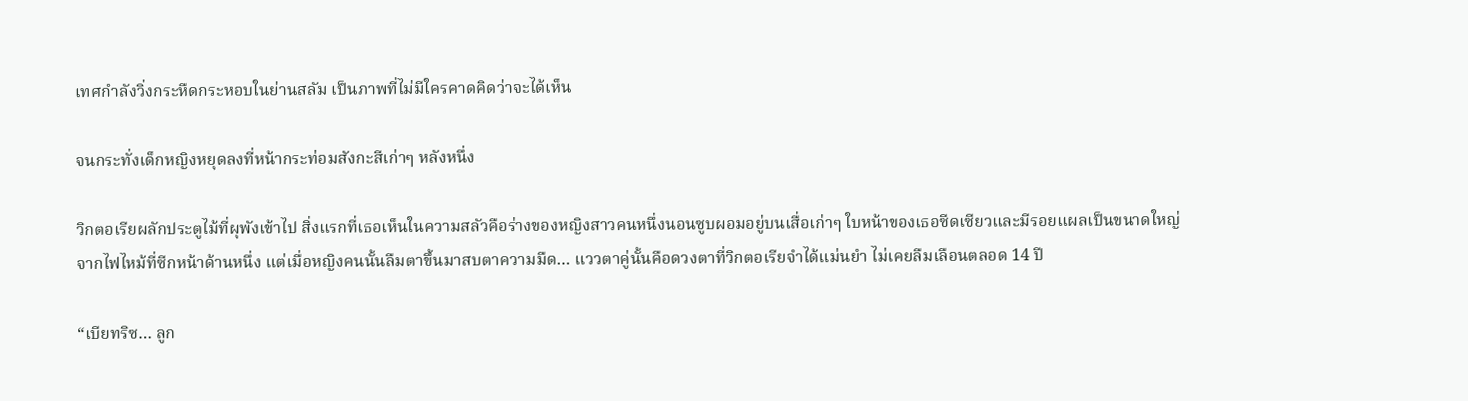เทศกำลังวิ่งกระหืดกระหอบในย่านสลัม เป็นภาพที่ไม่มีใครคาดคิดว่าจะได้เห็น

จนกระทั่งเด็กหญิงหยุดลงที่หน้ากระท่อมสังกะสีเก่าๆ หลังหนึ่ง

วิกตอเรียผลักประตูไม้ที่ผุพังเข้าไป สิ่งแรกที่เธอเห็นในความสลัวคือร่างของหญิงสาวคนหนึ่งนอนซูบผอมอยู่บนเสื่อเก่าๆ ใบหน้าของเธอซีดเซียวและมีรอยแผลเป็นขนาดใหญ่จากไฟไหม้ที่ซีกหน้าด้านหนึ่ง แต่เมื่อหญิงคนนั้นลืมตาขึ้นมาสบตาความมืด… แววตาคู่นั้นคือดวงตาที่วิกตอเรียจำได้แม่นยำ ไม่เคยลืมเลือนตลอด 14 ปี

“เบียทริซ… ลูก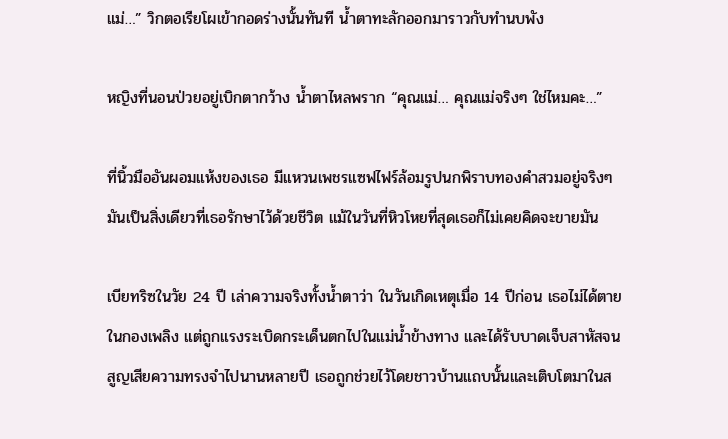แม่…” วิกตอเรียโผเข้ากอดร่างนั้นทันที น้ำตาทะลักออกมาราวกับทำนบพัง

หญิงที่นอนป่วยอยู่เบิกตากว้าง น้ำตาไหลพราก “คุณแม่… คุณแม่จริงๆ ใช่ไหมคะ…”

ที่นิ้วมืออันผอมแห้งของเธอ มีแหวนเพชรแซฟไฟร์ล้อมรูปนกพิราบทองคำสวมอยู่จริงๆ มันเป็นสิ่งเดียวที่เธอรักษาไว้ด้วยชีวิต แม้ในวันที่หิวโหยที่สุดเธอก็ไม่เคยคิดจะขายมัน

เบียทริซในวัย 24 ปี เล่าความจริงทั้งน้ำตาว่า ในวันเกิดเหตุเมื่อ 14 ปีก่อน เธอไม่ได้ตายในกองเพลิง แต่ถูกแรงระเบิดกระเด็นตกไปในแม่น้ำข้างทาง และได้รับบาดเจ็บสาหัสจนสูญเสียความทรงจำไปนานหลายปี เธอถูกช่วยไว้โดยชาวบ้านแถบนั้นและเติบโตมาในส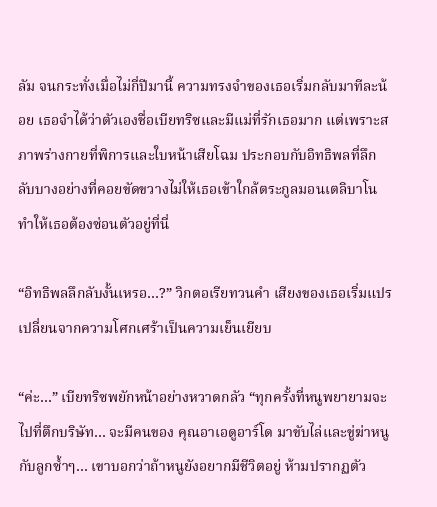ลัม จนกระทั่งเมื่อไม่กี่ปีมานี้ ความทรงจำของเธอเริ่มกลับมาทีละน้อย เธอจำได้ว่าตัวเองชื่อเบียทริซและมีแม่ที่รักเธอมาก แต่เพราะสภาพร่างกายที่พิการและใบหน้าเสียโฉม ประกอบกับอิทธิพลที่ลึกลับบางอย่างที่คอยขัดขวางไม่ให้เธอเข้าใกล้ตระกูลมอนเตลิบาโน ทำให้เธอต้องซ่อนตัวอยู่ที่นี่

“อิทธิพลลึกลับงั้นเหรอ…?” วิกตอเรียทวนคำ เสียงของเธอเริ่มแปรเปลี่ยนจากความโศกเศร้าเป็นความเย็นเยียบ

“ค่ะ…” เบียทริซพยักหน้าอย่างหวาดกลัว “ทุกครั้งที่หนูพยายามจะไปที่ตึกบริษัท… จะมีคนของ คุณอาเอดูอาร์โด มาขับไล่และขู่ฆ่าหนูกับลูกซ้ำๆ… เขาบอกว่าถ้าหนูยังอยากมีชีวิตอยู่ ห้ามปรากฏตัว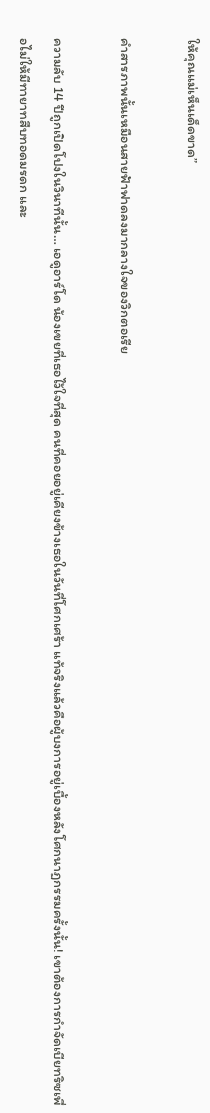ให้คุณแม่เห็นเด็ดขาด”

คำสารภาพนั้นเหมือนสายฟ้าฟาดลงมากลางใจของวิกตอเรีย

ความลับ 14 ปีถูกเปิดโปงในวินาทีนั้น… เอดูอาร์โด น้องเขยที่เธอไว้ใจที่สุด คนที่คอยอยู่เคียงข้างเธอในวันที่โศกเศร้า แท้จริงแล้วคือผู้บงการอยู่เบื้องหลังโศกนาฏกรรมครั้งนั้น! เขาต้องการกำจัดเบียทริซเพื่อไม่ให้มีทายาทสืบทอดมรดก และ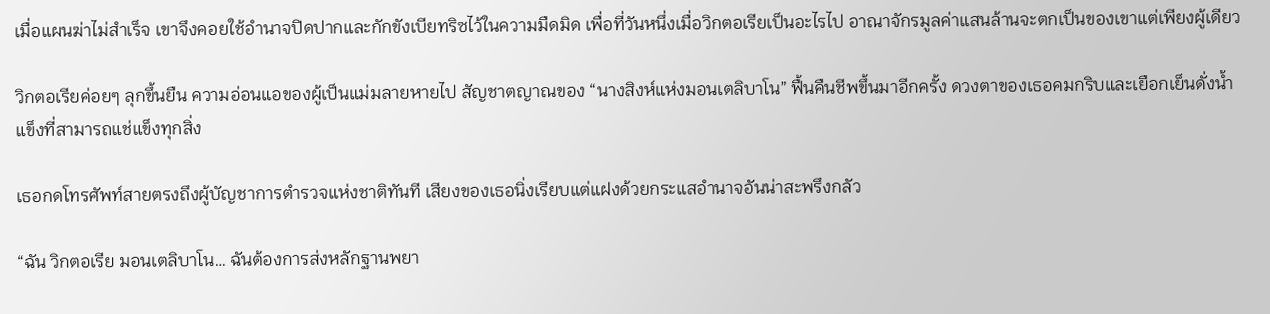เมื่อแผนฆ่าไม่สำเร็จ เขาจึงคอยใช้อำนาจปิดปากและกักขังเบียทริซไว้ในความมืดมิด เพื่อที่วันหนึ่งเมื่อวิกตอเรียเป็นอะไรไป อาณาจักรมูลค่าแสนล้านจะตกเป็นของเขาแต่เพียงผู้เดียว

วิกตอเรียค่อยๆ ลุกขึ้นยืน ความอ่อนแอของผู้เป็นแม่มลายหายไป สัญชาตญาณของ “นางสิงห์แห่งมอนเตลิบาโน” ฟื้นคืนชีพขึ้นมาอีกครั้ง ดวงตาของเธอคมกริบและเยือกเย็นดั่งน้ำแข็งที่สามารถแช่แข็งทุกสิ่ง

เธอกดโทรศัพท์สายตรงถึงผู้บัญชาการตำรวจแห่งชาติทันที เสียงของเธอนิ่งเรียบแต่แฝงด้วยกระแสอำนาจอันน่าสะพรึงกลัว

“ฉัน วิกตอเรีย มอนเตลิบาโน… ฉันต้องการส่งหลักฐานพยา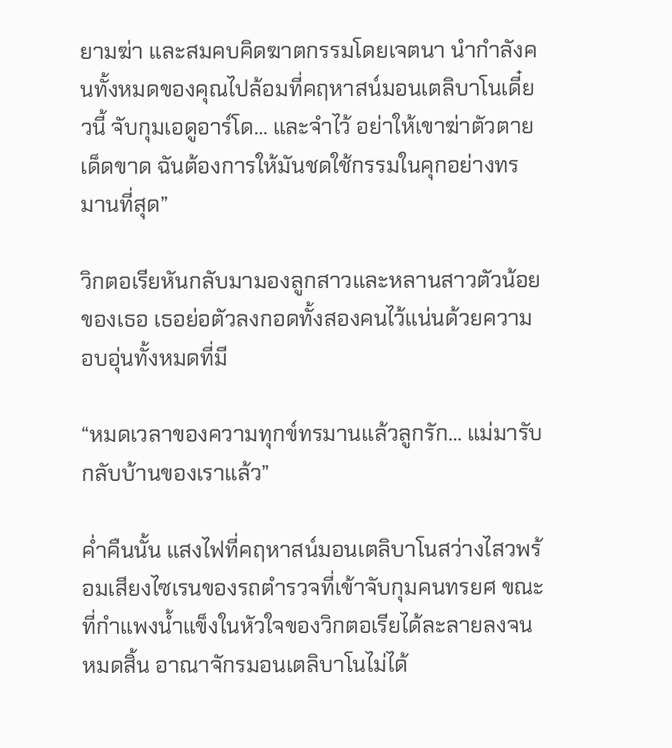ยามฆ่า และสมคบคิดฆาตกรรมโดยเจตนา นำกำลังคนทั้งหมดของคุณไปล้อมที่คฤหาสน์มอนเตลิบาโนเดี๋ยวนี้ จับกุมเอดูอาร์โด… และจำไว้ อย่าให้เขาฆ่าตัวตายเด็ดขาด ฉันต้องการให้มันชดใช้กรรมในคุกอย่างทรมานที่สุด”

วิกตอเรียหันกลับมามองลูกสาวและหลานสาวตัวน้อยของเธอ เธอย่อตัวลงกอดทั้งสองคนไว้แน่นด้วยความอบอุ่นทั้งหมดที่มี

“หมดเวลาของความทุกข์ทรมานแล้วลูกรัก… แม่มารับกลับบ้านของเราแล้ว”

ค่ำคืนนั้น แสงไฟที่คฤหาสน์มอนเตลิบาโนสว่างไสวพร้อมเสียงไซเรนของรถตำรวจที่เข้าจับกุมคนทรยศ ขณะที่กำแพงน้ำแข็งในหัวใจของวิกตอเรียได้ละลายลงจนหมดสิ้น อาณาจักรมอนเตลิบาโนไม่ได้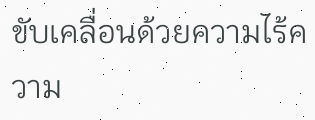ขับเคลื่อนด้วยความไร้ความ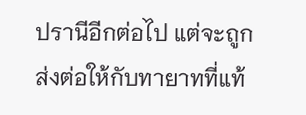ปรานีอีกต่อไป แต่จะถูกส่งต่อให้กับทายาทที่แท้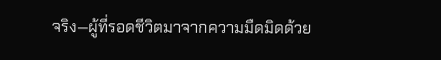จริง—ผู้ที่รอดชีวิตมาจากความมืดมิดด้วย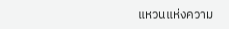แหวนแห่งความ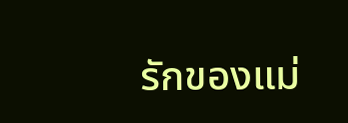รักของแม่